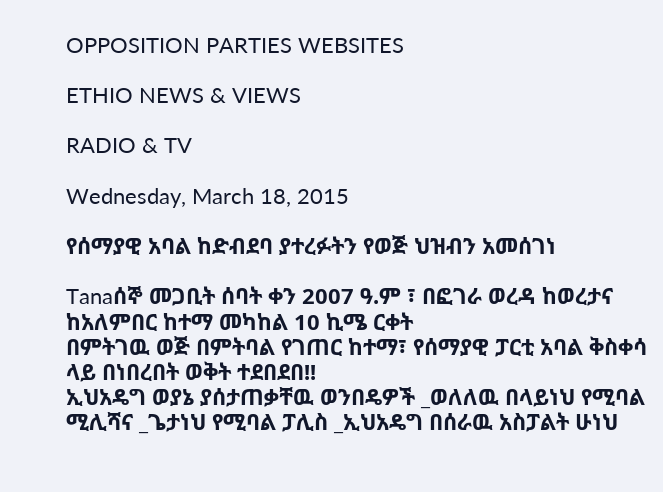OPPOSITION PARTIES WEBSITES

ETHIO NEWS & VIEWS

RADIO & TV

Wednesday, March 18, 2015

የሰማያዊ አባል ከድብደባ ያተረፉትን የወጅ ህዝብን አመሰገነ

Tanaሰኞ መጋቢት ሰባት ቀን 2007 ዓ.ም ፣ በፎገራ ወረዳ ከወረታና ከአለምበር ከተማ መካከል 10 ኪሜ ርቀት
በምትገዉ ወጅ በምትባል የገጠር ከተማ፣ የሰማያዊ ፓርቲ አባል ቅስቀሳ ላይ በነበረበት ወቅት ተደበደበ!!
ኢህአዴግ ወያኔ ያሰታጠቃቸዉ ወንበዴዎች _ወለለዉ በላይነህ የሚባል ሚሊሻና _ጌታነህ የሚባል ፓሊስ _ኢህአዴግ በሰራዉ አስፓልት ሁነህ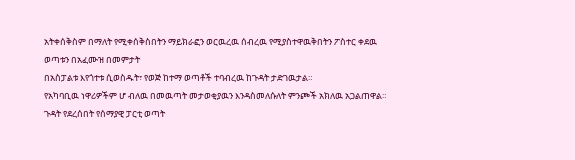አትቀሰቅስም በማለት የሚቀሰቅስበትን ማይክራፎን ወርዉረዉ ሰብረዉ የሚያስተዋዉቅበትን ፖስተር ቀደዉ ወጣቱን በአፈሙዝ በመምታት
በአስፓልቱ እየጎተቱ ሲወስዱት፣ የወጅ ከተማ ወጣቶች ተባብረዉ ከጉዳት ታድገዉታል።
የአካባቢዉ ነዋሪዎችም ሆ ብለዉ በመዉጣት መታወቂያዉን እንዳስመለሱለት ምንጮች አክለዉ አጋልጠዋል። ጉዳት የደረሰበት የሰማያዊ ፓርቲ ወጣት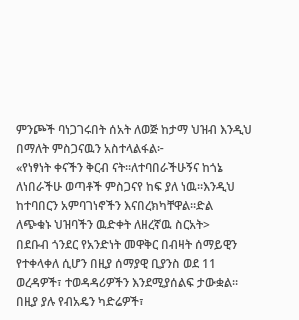ምንጮች ባነጋገሩበት ሰአት ለወጅ ከታማ ህዝብ እንዲህ በማለት ምስጋናዉን አስተላልፋል፦
«የነፃነት ቀናችን ቅርብ ናት።ለተባበራችሁኝና ከጎኔ ለነበራችሁ ወጣቶች ምስጋናየ ከፍ ያለ ነዉ።እንዲህ ከተባበርን አምባገነኖችን እናበረክካቸዋል።ድል
ለጭቁኑ ህዝባችን ዉድቀት ለዘረኛዉ ስርአት>
በደቡብ ጎንደር የአንድነት መዋቅር በብዛት ሰማይዊን የተቀላቀለ ሲሆን በዚያ ሰማያዊ ቢያንስ ወደ 11 ወረዳዎች፣ ተወዳዳሪዎችን እንደሚያሰልፍ ታውቋል። በዚያ ያሉ የብአዴን ካድሬዎች፣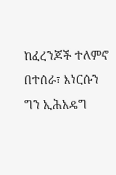ከፈረንጆች ተለምኖ በተሰራ፣ እነርሱን ግን ኢሕአዴግ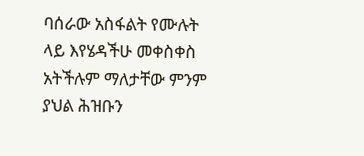ባሰራው አስፋልት የሙሉት ላይ እየሄዳችሁ መቀስቀስ አትችሉም ማለታቸው ምንም ያህል ሕዝቡን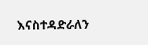እናስተዳድራለን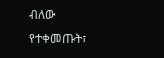ብለው የተቀመጡት፣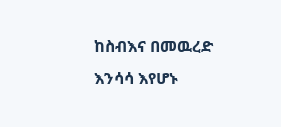ከስብእና በመዉረድ እንሳሳ እየሆኑ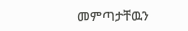መምጣታቸዉን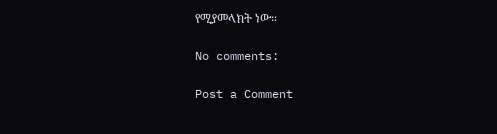የሚያመላክት ነው።

No comments:

Post a Comment